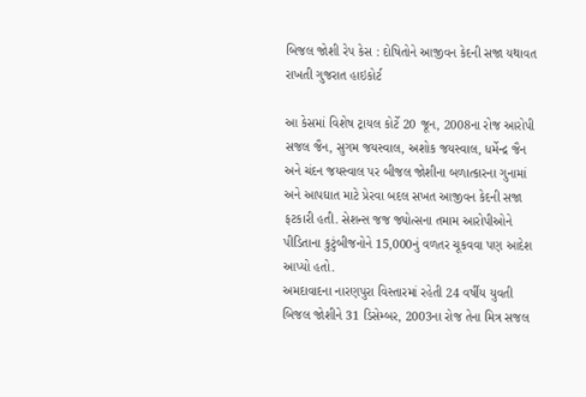બિજલ જોશી રેપ કેસ : દોષિતોને આજીવન કેદની સજા યથાવત રાખતી ગુજરાત હાઇકોર્ટ

આ કેસમાં વિશેષ ટ્રાયલ કોર્ટે 20 જૂન, 2008ના રોજ આરોપી સજલ જૈન, સુગમ જયસ્વાલ, અશોક જયસ્વાલ, ધર્મેન્દ્ર જૈન અને ચંદન જયસ્વાલ પર બીજલ જોશીના બળાત્કારના ગુનામાં અને આપઘાત માટે પ્રેરવા બદલ સખત આજીવન કેદની સજા ફટકારી હતી. સેશન્સ જજ જ્યોત્સના તમામ આરોપીઓને પીડિતાના કુટુંબીજનોને 15,000નું વળતર ચૂકવવા પણ આદેશ આપ્યો હતો.
અમદાવાદના નારણપુરા વિસ્તારમાં રહેતી 24 વર્ષીય યુવતી બિજલ જોશીને 31 ડિસેમ્બર, 2003ના રોજ તેના મિત્ર સજલ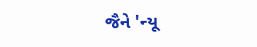જૈને 'ન્યૂ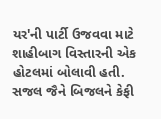યર'ની પાર્ટી ઉજવવા માટે શાહીબાગ વિસ્તારની એક હોટલમાં બોલાવી હતી. સજલ જૈને બિજલને કેફી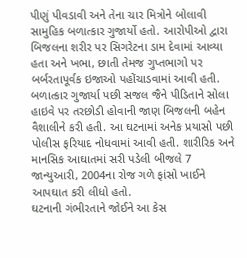પીણું પીવડાવી અને તેના ચાર મિત્રોને બોલાવી સામુહિક બળાત્કાર ગુજાર્યો હતો. આરોપીઓ દ્વારા બિજલના શરીર પર સિગરેટના ડામ દેવામાં આવ્યા હતા અને ખભા, છાતી તેમજ ગુપ્તભાગો પર બર્બરતાપૂર્વક ઇજાઓ પહોંચાડવામાં આવી હતી.
બળાત્કાર ગુજાર્યા પછી સજલ જૈને પીડિતાને સોલા હાઇવે પર તરછોડી હોવાની જાણ બિજલની બહેન વૈશાલીને કરી હતી. આ ઘટનામાં અનેક પ્રયાસો પછી પોલીસ ફરિયાદ નોધવામાં આવી હતી. શારીરિક અને માનસિક આઘાતમાં સરી પડેલી બીજલે 7 જાન્યુઆરી, 2004ના રોજ ગળે ફાંસો ખાઈને આપઘાત કરી લીધો હતો.
ઘટનાની ગંભીરતાને જોઈને આ કેસ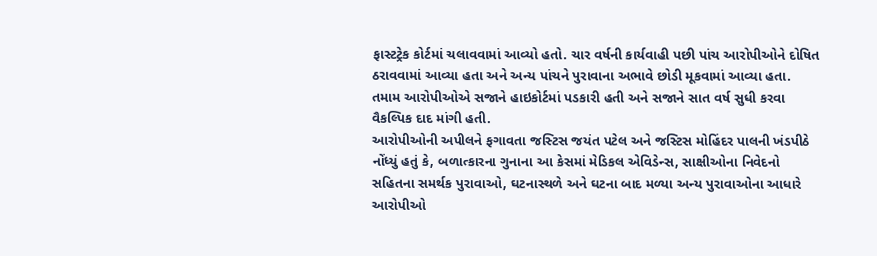ફાસ્ટટ્રેક કોર્ટમાં ચલાવવામાં આવ્યો હતો. ચાર વર્ષની કાર્યવાહી પછી પાંચ આરોપીઓને દોષિત ઠરાવવામાં આવ્યા હતા અને અન્ય પાંચને પુરાવાના અભાવે છોડી મૂકવામાં આવ્યા હતા. તમામ આરોપીઓએ સજાને હાઇકોર્ટમાં પડકારી હતી અને સજાને સાત વર્ષ સુધી કરવા વૈકલ્પિક દાદ માંગી હતી.
આરોપીઓની અપીલને ફગાવતા જસ્ટિસ જયંત પટેલ અને જસ્ટિસ મોહિંદર પાલની ખંડપીઠે નોંધ્યું હતું કે, બળાત્કારના ગુનાના આ કેસમાં મેડિકલ એવિડેન્સ, સાક્ષીઓના નિવેદનો સહિતના સમર્થક પુરાવાઓ, ઘટનાસ્થળે અને ઘટના બાદ મળ્યા અન્ય પુરાવાઓના આધારે આરોપીઓ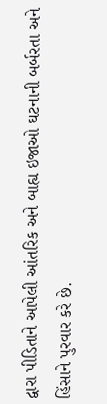દ્વારા પીડિતાને આપેલી આંતરિક અને બાહ્ય ઇજાઓ ઘટનાની બર્બરતા અને હિંસાને પુરવાર કરે છે.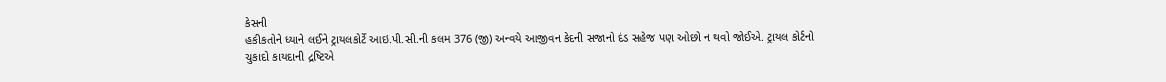કેસની
હકીકતોને ધ્યાને લઈને ટ્રાયલકોર્ટે આઇ.પી.સી.ની કલમ 376 (જી) અન્વયે આજીવન કેદની સજાનો દંડ સહેજ પણ ઓછો ન થવો જોઈએ. ટ્રાયલ કોર્ટનો ચુકાદો કાયદાની દ્રષ્ટિએ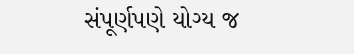સંપૂર્ણપણે યોગ્ય જ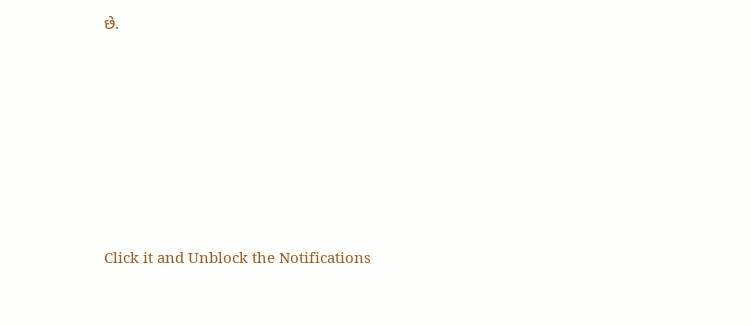છે.












Click it and Unblock the Notifications